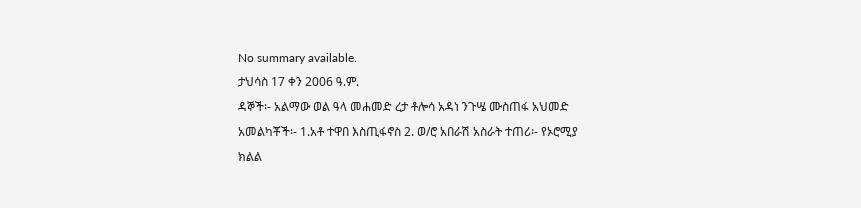No summary available.
ታህሳስ 17 ቀን 2006 ዓ.ም.
ዳኞች፡- አልማው ወል ዓላ መሐመድ ረታ ቶሎሳ አዳነ ንጉሤ ሙስጠፋ አህመድ አመልካቾች፡- 1.አቶ ተዋበ እስጢፋኖስ 2. ወ/ሮ አበራሽ አስራት ተጠሪ፡- የኦሮሚያ ክልል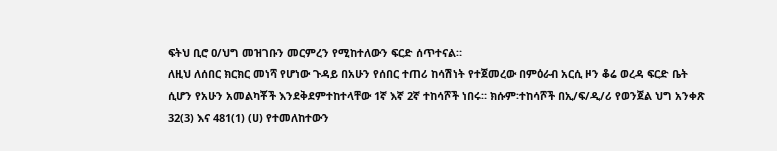ፍትህ ቢሮ ዐ/ህግ መዝገቡን መርምረን የሚከተለውን ፍርድ ሰጥተናል።
ለዚህ ለሰበር ክርክር መነሻ የሆነው ጉዳይ በአሁን የሰበር ተጠሪ ከሳሽነት የተጀመረው በምዕራብ አርሲ ዞን ቆሬ ወረዳ ፍርድ ቤት ሲሆን የአሁን አመልካቾች እንደቅደምተከተላቸው 1ኛ እኛ 2ኛ ተከሳሾች ነበሩ። ክሱም፡ተከሳሾች በኢ/ፍ/ዲ/ሪ የወንጀል ህግ አንቀጽ 32(3) እና 481(1) (ሀ) የተመለከተውን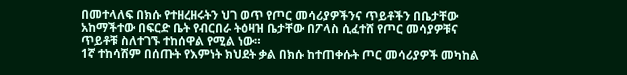በመተላለፍ በክሱ የተዘረዘሩትን ህገ ወጥ የጦር መሳሪያዎችንና ጥይቶችን በቤታቸው አከማችተው በፍርድ ቤት የብርበራ ትዕዛዝ ቤታቸው በፖላስ ሲፈተሸ የጦር መሳያዎቹና ጥይቶቹ ስለተገኙ ተከሰዋል የሚል ነው።
1ኛ ተከሳሽም በሰጡት የእምነት ክህደት ቃል በክሱ ከተጠቀሱት ጦር መሳሪያዎች መካከል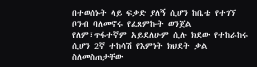በተወሰኑት ላይ ፍቃድ ያለኝ ሲሆን ከቤቴ የተገኘ ቦንብ ባለመኖሩ የፈጸምኩት ወንጀል የለም፣ጥፋተኛም አይደለሁም ሲሉ ክደው የተከራከሩ ሲሆን 2ኛ ተከሳሽ የእምነት ክህደት ቃል ስለመስጠታቸው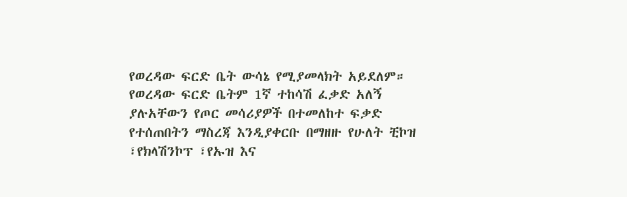የወረዳው ፍርድ ቤት ውሳኔ የሚያመላክት አይደለም።
የወረዳው ፍርድ ቤትም 1ኛ ተከሳሽ ፈቃድ አለኝ ያሉአቸውን የጦር መሳሪያዎች በተመለከተ ፍቃድ የተሰጠበትን ማስረጃ እንዲያቀርቡ በማዘዙ የሁለት ቺኮዝ ፣የክላሽንኮፕ ፣የኡዝ እና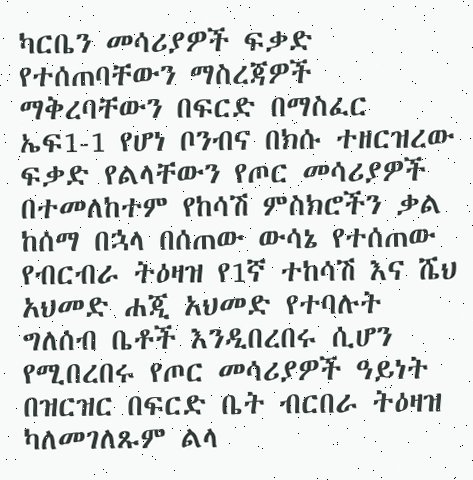ካርቤን መሳሪያዎች ፍቃድ የተሰጠባቸውን ማስረጃዎች ማቅረባቸውን በፍርድ በማስፈር ኤፍ1-1 የሆነ ቦንብና በክሱ ተዘርዝረው ፍቃድ የልላቸውን የጦር መሳሪያዎች በተመለከተም የከሳሽ ምስክሮችን ቃል ከሰማ በኋላ በሰጠው ውሳኔ የተሰጠው የብርብራ ትዕዛዝ የ1ኛ ተከሳሽ እና ሼህ አህመድ ሐጂ አህመድ የተባሉት ግለሰብ ቤቶች እንዲበረበሩ ሲሆን የሚበረበሩ የጦር መሳሪያዎች ዓይነት በዝርዝር በፍርድ ቤት ብርበራ ትዕዛዝ ካለመገለጹም ልላ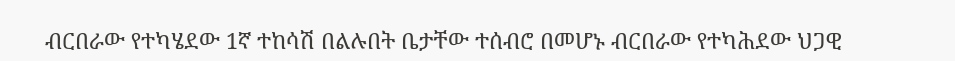ብርበራው የተካሄደው 1ኛ ተከሳሽ በልሉበት ቤታቸው ተሰብሮ በመሆኑ ብርበራው የተካሕደው ህጋዊ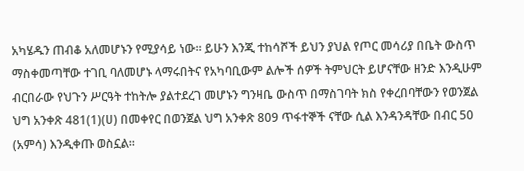አካሄዱን ጠብቆ አለመሆኑን የሚያሳይ ነው። ይሁን እንጂ ተከሳሾች ይህን ያህል የጦር መሳሪያ በቤት ውስጥ ማስቀመጣቸው ተገቢ ባለመሆኑ ላማሩበትና የአካባቢውም ልሎች ሰዎች ትምህርት ይሆናቸው ዘንድ እንዲሁም ብርበራው የህጉን ሥርዓት ተከትሎ ያልተደረገ መሆኑን ግንዛቤ ውስጥ በማስገባት ክስ የቀረበባቸውን የወንጀል ህግ አንቀጽ 481(1)(ሀ) በመቀየር በወንጀል ህግ አንቀጽ 809 ጥፋተኞች ናቸው ሲል እንዳንዳቸው በብር 50 (አምሳ) እንዲቀጡ ወስኗል።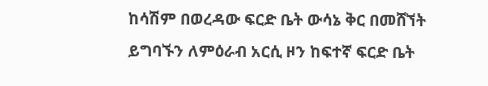ከሳሽም በወረዳው ፍርድ ቤት ውሳኔ ቅር በመሸኘት ይግባኙን ለምዕራብ አርሲ ዞን ከፍተኛ ፍርድ ቤት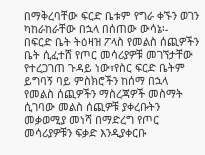በማቅረባቸው ፍርድ ቤቱም የግራ ቀኙን ወገን ካከራከራቸው በኋላ በሰጠው ውሳኔ፡- በፍርድ ቤት ትዕዛዝ ፖላስ የመልስ ሰጪዎችን ቤት ሲፈተሸ የጦር መሳሪያዎቹ መገኘታቸው የተረጋገጠ ጉዳይ ነው፣የስር ፍርድ ቤትም ይግባኝ ባይ ምስክሮችን ከሰማ በኋላ የመልስ ሰጪዎችን ማስረጃዎች መስማት ሲገባው መልስ ሰጪዎቹ ያቀረቡትን መቃወሚያ መነሻ በማድረግ የጦር መሳሪያዎቹን ፍቃድ እንዲያቀርቡ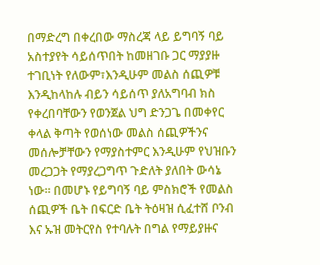በማድረግ በቀረበው ማስረጃ ላይ ይግባኝ ባይ አስተያየት ሳይሰጥበት ከመዘገቡ ጋር ማያያዙ ተገቢነት የለውም፣እንዲሁም መልስ ሰጪዎቹ እንዲከላከሉ ብይን ሳይሰጥ ያለአግባብ ክስ የቀረበባቸውን የወንጀል ህግ ድንጋጌ በመቀየር ቀላል ቅጣት የወሰነው መልስ ሰጪዎችንና መሰሎቻቸውን የማያስተምር እንዲሁም የህዝቡን መረጋጋት የማያረጋግጥ ጉድለት ያለበት ውሳኔ ነው። በመሆኑ የይግባኝ ባይ ምስክሮች የመልስ ሰጪዎች ቤት በፍርድ ቤት ትዕዛዝ ሲፈተሸ ቦንብ እና ኡዝ መትርየስ የተባሉት በግል የማይያዙና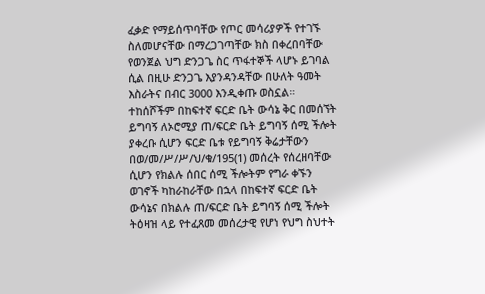ፈቃድ የማይሰጥባቸው የጦር መሳሪያዎች የተገኙ ስለመሆናቸው በማረጋገጣቸው ክስ በቀረበባቸው የወንጀል ህግ ድንጋጌ ስር ጥፋተኞች ላሆኑ ይገባል ሲል በዚሁ ድንጋጌ እያንዳንዳቸው በሁለት ዓመት እስራትና በብር 3000 እንዲቀጡ ወስኗል።
ተከሰሾችም በከፍተኛ ፍርድ ቤት ውሳኔ ቅር በመሰኘት ይግባኝ ለኦሮሚያ ጠ/ፍርድ ቤት ይግባኝ ሰሚ ችሎት ያቀረቡ ሲሆን ፍርድ ቤቱ የይግባኝ ቅሬታቸውን በወ/መ/ሥ/ሥ/ህ/ቁ/195(1) መሰረት የሰረዘባቸው ሲሆን የክልሉ ሰበር ሰሚ ችሎትም የግራ ቀኙን ወገኖች ካከራከራቸው በኋላ በከፍተኛ ፍርድ ቤት ውሳኔና በክልሉ ጠ/ፍርድ ቤት ይግባኝ ሰሚ ችሎት ትዕዛዝ ላይ የተፈጸመ መሰረታዊ የሆነ የህግ ስህተት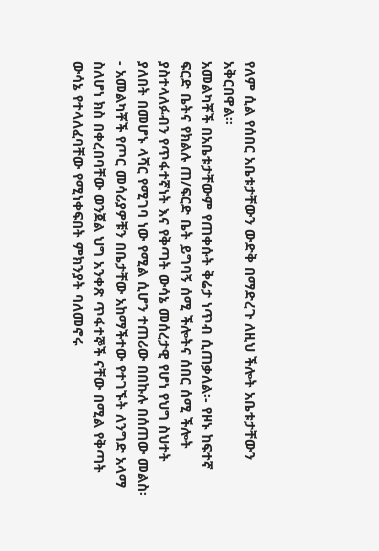የለም ሲል የሰበር አቤቱታቸውን ውድቅ በማድረጉ ለዚህ ችሎት አቤቱታቸውን አቅርበዋል።
አመልካቾች በአቤቱታቸውም የጠቀሱት ቅሬታ ነጥብ ሲጠቃለል፡- የዞኑ ከፍተኛ ፍርድ ቤትና የክልሉ ጠ/ፍርድ ቤት ይግባኝ ሰሚ ችሎትና ሰበር ሰሚ ችሎት ያስተላለፉብን የጥፋተኛነት እና የቅጣት ውሳኔ መሰረታዊ የሆነ የህግ ስህተት ያለበት በመሆኑ ላሻር የሚገባ ነው የሚል ሲሆን ተጠሪው በበኩሉ በሰጠው መልስ፡- አመልካቾች የጦር መሳሪያዎቹን በቤታቸው አከማችተው የተገኙት ለንግድ አላማ ስለሆነ ክስ በቀረበባቸው ወንጀል ህግ አንቀጽ ጥፋተኞች ናቸው በሚል የቅጣት ውሳኔ የተላለፈባቸው የሚነቀፍበት ምክንያት ባለመኖሩ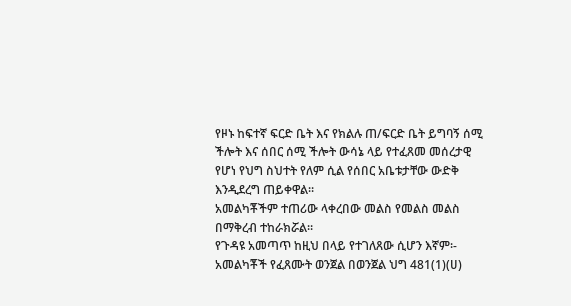የዞኑ ከፍተኛ ፍርድ ቤት እና የክልሉ ጠ/ፍርድ ቤት ይግባኝ ሰሚ ችሎት እና ሰበር ሰሚ ችሎት ውሳኔ ላይ የተፈጸመ መሰረታዊ የሆነ የህግ ስህተት የለም ሲል የሰበር አቤቱታቸው ውድቅ እንዲደረግ ጠይቀዋል።
አመልካቾችም ተጠሪው ላቀረበው መልስ የመልስ መልስ በማቅረብ ተከራክሯል።
የጉዳዩ አመጣጥ ከዚህ በላይ የተገለጸው ሲሆን እኛም፡- አመልካቾች የፈጸሙት ወንጀል በወንጀል ህግ 481(1)(ሀ)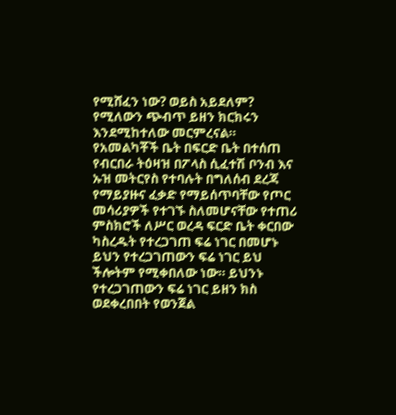የሚሸፈን ነው? ወይስ አይደለም? የሚለውን ጭብጥ ይዘን ክርክሩን እንደሚከተለው መርምረናል።
የአመልካቾች ቤት በፍርድ ቤት በተሰጠ የብርበራ ትዕዛዝ በፖላስ ሲፈተሽ ቦንብ እና ኡዝ መትርየስ የተባሉት በግለሰብ ደረጃ የማይያዙና ፈቃድ የማይሰጥባቸው የጦር መሳሪያዎች የተገኙ ስለመሆናቸው የተጠሪ ምስክሮች ለሥር ወረዳ ፍርድ ቤት ቀርበው ካስረዱት የተረጋገጠ ፍሬ ነገር በመሆኑ ይህን የተረጋገጠውን ፍሬ ነገር ይህ ችሎትም የሚቀበለው ነው። ይህንኑ የተረጋገጠውን ፍሬ ነገር ይዘን ክስ ወደቀረበበት የወንጀል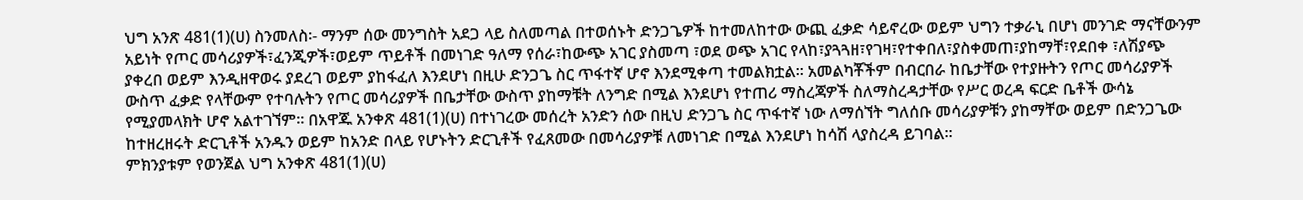ህግ አንጽ 481(1)(ሀ) ስንመለስ፡- ማንም ሰው መንግስት አደጋ ላይ ስለመጣል በተወሰኑት ድንጋጌዎች ከተመለከተው ውጪ ፈቃድ ሳይኖረው ወይም ህግን ተቃራኒ በሆነ መንገድ ማናቸውንም አይነት የጦር መሳሪያዎች፣ፈንጂዎች፣ወይም ጥይቶች በመነገድ ዓለማ የሰራ፣ከውጭ አገር ያስመጣ ፣ወደ ወጭ አገር የላከ፣ያጓጓዘ፣የገዛ፣የተቀበለ፣ያስቀመጠ፣ያከማቸ፣የደበቀ ፣ለሽያጭ ያቀረበ ወይም እንዲዘዋወሩ ያደረገ ወይም ያከፋፈለ እንደሆነ በዚሁ ድንጋጌ ስር ጥፋተኛ ሆኖ እንደሚቀጣ ተመልክቷል። አመልካቾችም በብርበራ ከቤታቸው የተያዙትን የጦር መሳሪያዎች ውስጥ ፈቃድ የላቸውም የተባሉትን የጦር መሳሪያዎች በቤታቸው ውስጥ ያከማቹት ለንግድ በሚል እንደሆነ የተጠሪ ማስረጃዎች ስለማስረዳታቸው የሥር ወረዳ ፍርድ ቤቶች ውሳኔ የሚያመላክት ሆኖ አልተገኘም። በአዋጁ አንቀጽ 481(1)(ሀ) በተነገረው መሰረት አንድን ሰው በዚህ ድንጋጌ ስር ጥፋተኛ ነው ለማሰኘት ግለሰቡ መሳሪያዎቹን ያከማቸው ወይም በድንጋጌው ከተዘረዘሩት ድርጊቶች አንዱን ወይም ከአንድ በላይ የሆኑትን ድርጊቶች የፈጸመው በመሳሪያዎቹ ለመነገድ በሚል እንደሆነ ከሳሽ ላያስረዳ ይገባል።
ምክንያቱም የወንጀል ህግ አንቀጽ 481(1)(ሀ)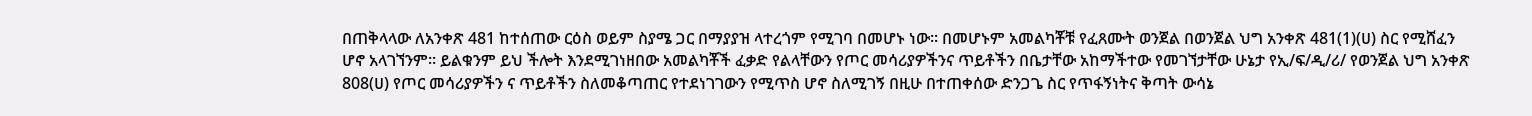በጠቅላላው ለአንቀጽ 481 ከተሰጠው ርዕስ ወይም ስያሜ ጋር በማያያዝ ላተረጎም የሚገባ በመሆኑ ነው። በመሆኑም አመልካቾቹ የፈጸሙት ወንጀል በወንጀል ህግ አንቀጽ 481(1)(ሀ) ስር የሚሸፈን ሆኖ አላገኘንም። ይልቁንም ይህ ችሎት እንደሚገነዘበው አመልካቾች ፈቃድ የልላቸውን የጦር መሳሪያዎችንና ጥይቶችን በቤታቸው አከማችተው የመገኘታቸው ሁኔታ የኢ/ፍ/ዲ/ሪ/ የወንጀል ህግ አንቀጽ 808(ሀ) የጦር መሳሪያዎችን ና ጥይቶችን ስለመቆጣጠር የተደነገገውን የሚጥስ ሆኖ ስለሚገኝ በዚሁ በተጠቀሰው ድንጋጌ ስር የጥፋኝነትና ቅጣት ውሳኔ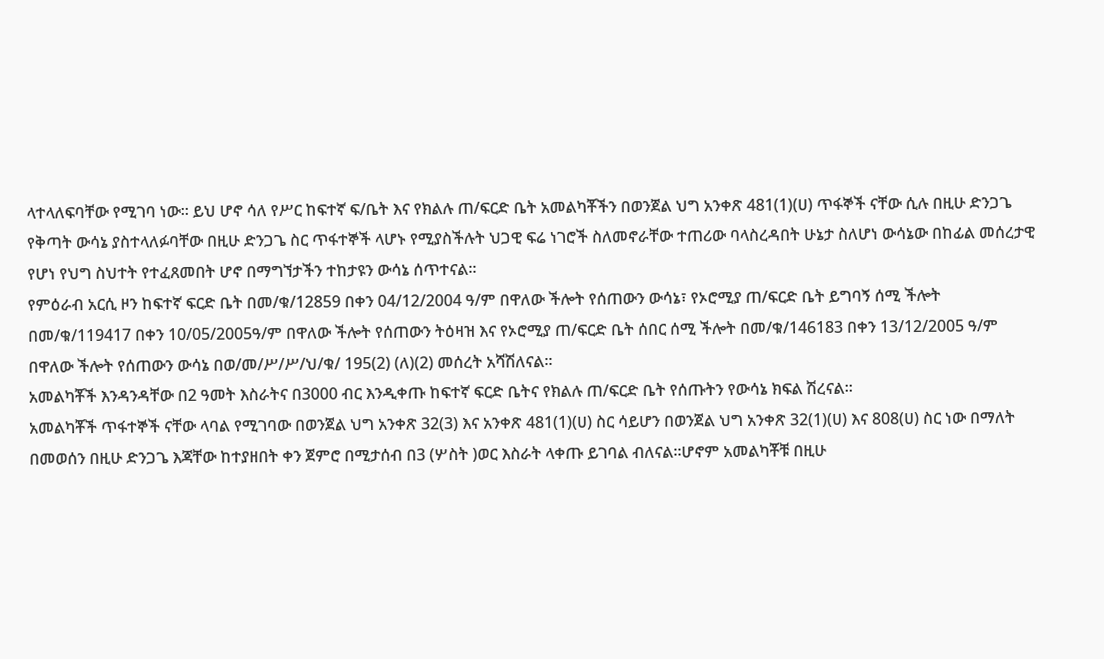ላተላለፍባቸው የሚገባ ነው። ይህ ሆኖ ሳለ የሥር ከፍተኛ ፍ/ቤት እና የክልሉ ጠ/ፍርድ ቤት አመልካቾችን በወንጀል ህግ አንቀጽ 481(1)(ሀ) ጥፋኞች ናቸው ሲሉ በዚሁ ድንጋጌ የቅጣት ውሳኔ ያስተላለፉባቸው በዚሁ ድንጋጌ ስር ጥፋተኞች ላሆኑ የሚያስችሉት ህጋዊ ፍሬ ነገሮች ስለመኖራቸው ተጠሪው ባላስረዳበት ሁኔታ ስለሆነ ውሳኔው በከፊል መሰረታዊ የሆነ የህግ ስህተት የተፈጸመበት ሆኖ በማግኘታችን ተከታዩን ውሳኔ ሰጥተናል።
የምዕራብ አርሲ ዞን ከፍተኛ ፍርድ ቤት በመ/ቁ/12859 በቀን 04/12/2004 ዓ/ም በዋለው ችሎት የሰጠውን ውሳኔ፣ የኦሮሚያ ጠ/ፍርድ ቤት ይግባኝ ሰሚ ችሎት በመ/ቁ/119417 በቀን 10/05/2005ዓ/ም በዋለው ችሎት የሰጠውን ትዕዛዝ እና የኦሮሚያ ጠ/ፍርድ ቤት ሰበር ሰሚ ችሎት በመ/ቁ/146183 በቀን 13/12/2005 ዓ/ም በዋለው ችሎት የሰጠውን ውሳኔ በወ/መ/ሥ/ሥ/ህ/ቁ/ 195(2) (ለ)(2) መሰረት አሻሽለናል።
አመልካቾች እንዳንዳቸው በ2 ዓመት እስራትና በ3000 ብር እንዲቀጡ ከፍተኛ ፍርድ ቤትና የክልሉ ጠ/ፍርድ ቤት የሰጡትን የውሳኔ ክፍል ሽረናል።
አመልካቾች ጥፋተኞች ናቸው ላባል የሚገባው በወንጀል ህግ አንቀጽ 32(3) እና አንቀጽ 481(1)(ሀ) ስር ሳይሆን በወንጀል ህግ አንቀጽ 32(1)(ሀ) እና 808(ሀ) ስር ነው በማለት በመወሰን በዚሁ ድንጋጌ እጃቸው ከተያዘበት ቀን ጀምሮ በሚታሰብ በ3 (ሦስት )ወር እስራት ላቀጡ ይገባል ብለናል።ሆኖም አመልካቾቹ በዚሁ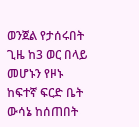ወንጀል የታሰሩበት ጊዜ ከ3 ወር በላይ መሆኑን የዞኑ ከፍተኛ ፍርድ ቤት ውሳኔ ከሰጠበት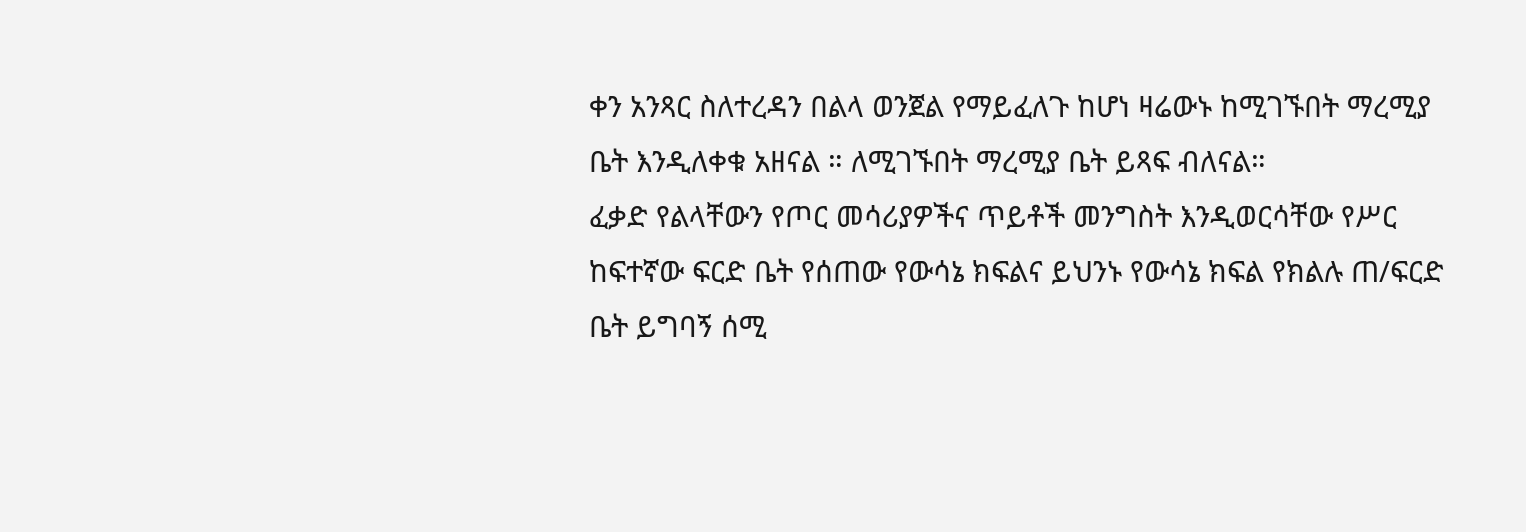ቀን አንጻር ስለተረዳን በልላ ወንጀል የማይፈለጉ ከሆነ ዛሬውኑ ከሚገኙበት ማረሚያ ቤት እንዲለቀቁ አዘናል ። ለሚገኙበት ማረሚያ ቤት ይጻፍ ብለናል።
ፈቃድ የልላቸውን የጦር መሳሪያዎችና ጥይቶች መንግስት እንዲወርሳቸው የሥር ከፍተኛው ፍርድ ቤት የሰጠው የውሳኔ ክፍልና ይህንኑ የውሳኔ ክፍል የክልሉ ጠ/ፍርድ ቤት ይግባኝ ሰሚ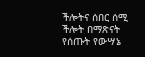ችሎትና ሰበር ሰሚ ችሎት በማጽናት የሰጡት የውሣኔ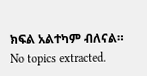ክፍል አልተካም ብለናል።
No topics extracted.